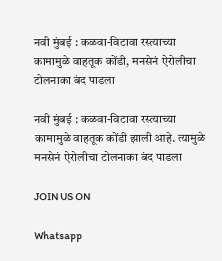नवी मुंबई : कळवा-विटावा रस्त्याच्या कामामुळे वाहतूक कोंडी, मनसेनं ऐरोलीचा टोलनाका बंद पाडला

नवी मुंबई : कळवा-विटावा रस्त्याच्या कामामुळे वाहतूक कोंडी झाली आहे. त्यामुळे मनसेनं ऐरोलीचा टोलनाका बंद पाडला

JOIN US ON

Whatsapp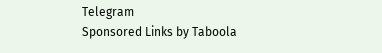Telegram
Sponsored Links by Taboola